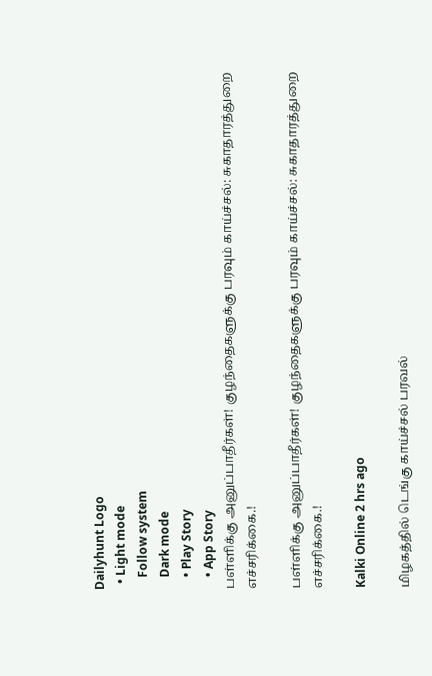Dailyhunt Logo
  • Light mode
    Follow system
    Dark mode
    • Play Story
    • App Story
பள்ளிக்கு அனுப்பாதீர்கள்! குழந்தைகளுக்கு பரவும் காய்ச்சல்: சுகாதாரத்துறை எச்சரிக்கை.!

பள்ளிக்கு அனுப்பாதீர்கள்! குழந்தைகளுக்கு பரவும் காய்ச்சல்: சுகாதாரத்துறை எச்சரிக்கை.!

Kalki Online 2 hrs ago

மிழகத்தில் டெங்கு காய்ச்சல் பரவல்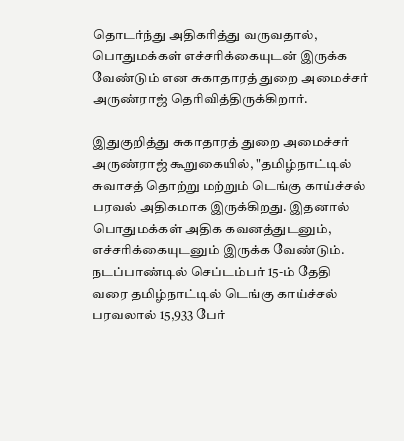தொடர்ந்து அதிகரித்து வருவதால், பொதுமக்கள் எச்சரிக்கையுடன் இருக்க வேண்டும் என சுகாதாரத் துறை அமைச்சர் அருண்ராஜ் தெரிவித்திருக்கிறார்.

இதுகுறித்து சுகாதாரத் துறை அமைச்சர் அருண்ராஜ் கூறுகையில், "தமிழ்நாட்டில் சுவாசத் தொற்று மற்றும் டெங்கு காய்ச்சல் பரவல் அதிகமாக இருக்கிறது. இதனால் பொதுமக்கள் அதிக கவனத்துடனும், எச்சரிக்கையுடனும் இருக்க வேண்டும். நடப்பாண்டில் செப்டம்பர் 15-ம் தேதி வரை தமிழ்நாட்டில் டெங்கு காய்ச்சல் பரவலால் 15,933 பேர்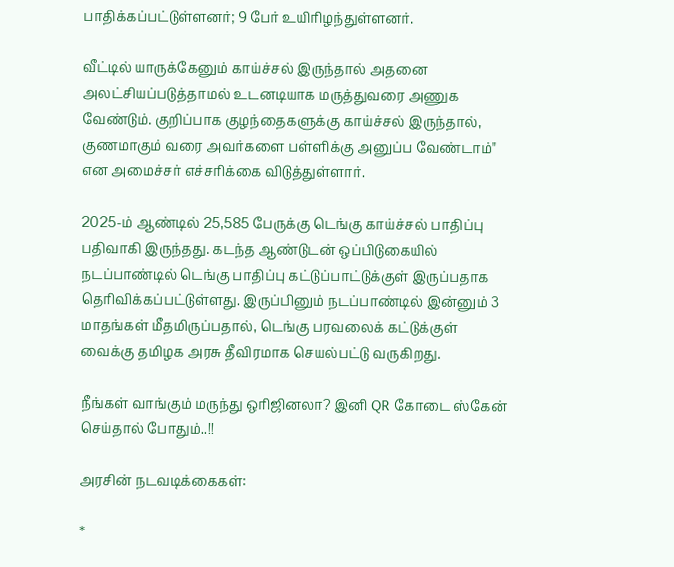பாதிக்கப்பட்டுள்ளனர்; 9 பேர் உயிரிழந்துள்ளனர்.

வீட்டில் யாருக்கேனும் காய்ச்சல் இருந்தால் அதனை அலட்சியப்படுத்தாமல் உடனடியாக மருத்துவரை அணுக வேண்டும். குறிப்பாக குழந்தைகளுக்கு காய்ச்சல் இருந்தால், குணமாகும் வரை அவர்களை பள்ளிக்கு அனுப்ப வேண்டாம்" என அமைச்சர் எச்சரிக்கை விடுத்துள்ளார்.

2025-ம் ஆண்டில் 25,585 பேருக்கு டெங்கு காய்ச்சல் பாதிப்பு பதிவாகி இருந்தது. கடந்த ஆண்டுடன் ஒப்பிடுகையில் நடப்பாண்டில் டெங்கு பாதிப்பு கட்டுப்பாட்டுக்குள் இருப்பதாக தெரிவிக்கப்பட்டுள்ளது. இருப்பினும் நடப்பாண்டில் இன்னும் 3 மாதங்கள் மீதமிருப்பதால், டெங்கு பரவலைக் கட்டுக்குள் வைக்கு தமிழக அரசு தீவிரமாக செயல்பட்டு வருகிறது.

நீங்கள் வாங்கும் மருந்து ஒரிஜினலா? இனி QR கோடை ஸ்கேன் செய்தால் போதும்..!!

அரசின் நடவடிக்கைகள்:

*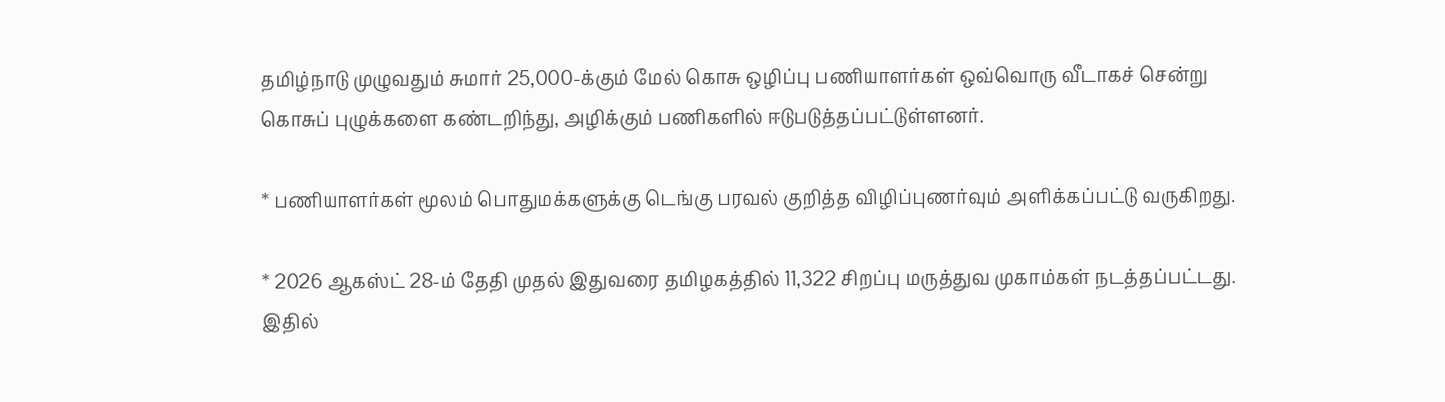தமிழ்நாடு முழுவதும் சுமார் 25,000-க்கும் மேல் கொசு ஒழிப்பு பணியாளர்கள் ஒவ்வொரு வீடாகச் சென்று கொசுப் புழுக்களை கண்டறிந்து, அழிக்கும் பணிகளில் ஈடுபடுத்தப்பட்டுள்ளனர்.

* பணியாளர்கள் மூலம் பொதுமக்களுக்கு டெங்கு பரவல் குறித்த விழிப்புணர்வும் அளிக்கப்பட்டு வருகிறது.

* 2026 ஆகஸ்ட் 28-ம் தேதி முதல் இதுவரை தமிழகத்தில் 11,322 சிறப்பு மருத்துவ முகாம்கள் நடத்தப்பட்டது. இதில்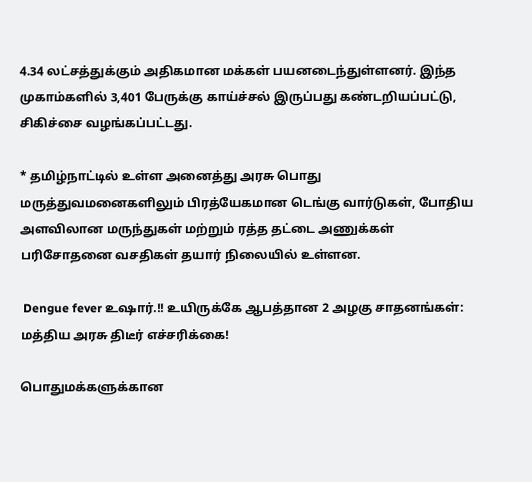4.34 லட்சத்துக்கும் அதிகமான மக்கள் பயனடைந்துள்ளனர். இந்த முகாம்களில் 3,401 பேருக்கு காய்ச்சல் இருப்பது கண்டறியப்பட்டு, சிகிச்சை வழங்கப்பட்டது.

* தமிழ்நாட்டில் உள்ள அனைத்து அரசு பொது மருத்துவமனைகளிலும் பிரத்யேகமான டெங்கு வார்டுகள், போதிய அளவிலான மருந்துகள் மற்றும் ரத்த தட்டை அணுக்கள் பரிசோதனை வசதிகள் தயார் நிலையில் உள்ளன.

 Dengue fever உஷார்.!! உயிருக்கே ஆபத்தான 2 அழகு சாதனங்கள்: மத்திய அரசு திடீர் எச்சரிக்கை!

பொதுமக்களுக்கான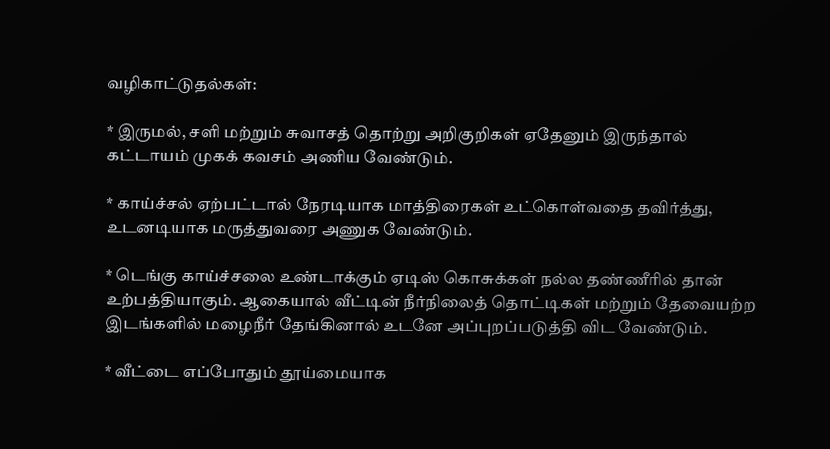வழிகாட்டுதல்கள்:

* இருமல், சளி மற்றும் சுவாசத் தொற்று அறிகுறிகள் ஏதேனும் இருந்தால் கட்டாயம் முகக் கவசம் அணிய வேண்டும்.

* காய்ச்சல் ஏற்பட்டால் நேரடியாக மாத்திரைகள் உட்கொள்வதை தவிர்த்து, உடனடியாக மருத்துவரை அணுக வேண்டும்.

* டெங்கு காய்ச்சலை உண்டாக்கும் ஏடிஸ் கொசுக்கள் நல்ல தண்ணீரில் தான் உற்பத்தியாகும். ஆகையால் வீட்டின் நீர்நிலைத் தொட்டிகள் மற்றும் தேவையற்ற இடங்களில் மழைநீர் தேங்கினால் உடனே அப்புறப்படுத்தி விட வேண்டும்.

* வீட்டை எப்போதும் தூய்மையாக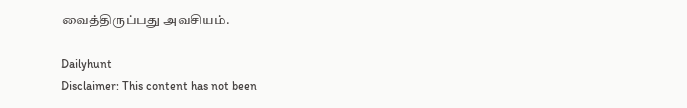வைத்திருப்பது அவசியம்.

Dailyhunt
Disclaimer: This content has not been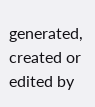generated, created or edited by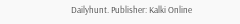Dailyhunt. Publisher: Kalki Online